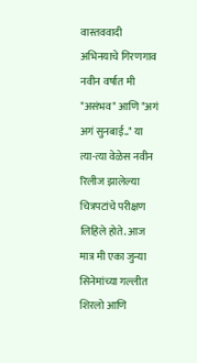वास्तववादी अभिनयाचे गिरणगाव
नवीन वर्षात मी "असंभव" आणि "अगं अगं सुनबाई.." या त्या-त्या वेळेस नवीन रिलीज झालेल्या चित्रपटांचे परीक्षण लिहिले होते. आज मात्र मी एका जुन्या सिनेमांच्या गल्लीत शिरलो आणि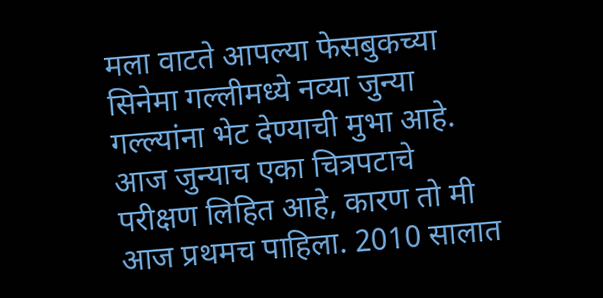मला वाटते आपल्या फेसबुकच्या सिनेमा गल्लीमध्ये नव्या जुन्या गल्ल्यांना भेट देण्याची मुभा आहे. आज जुन्याच एका चित्रपटाचे परीक्षण लिहित आहे, कारण तो मी आज प्रथमच पाहिला. 2010 सालात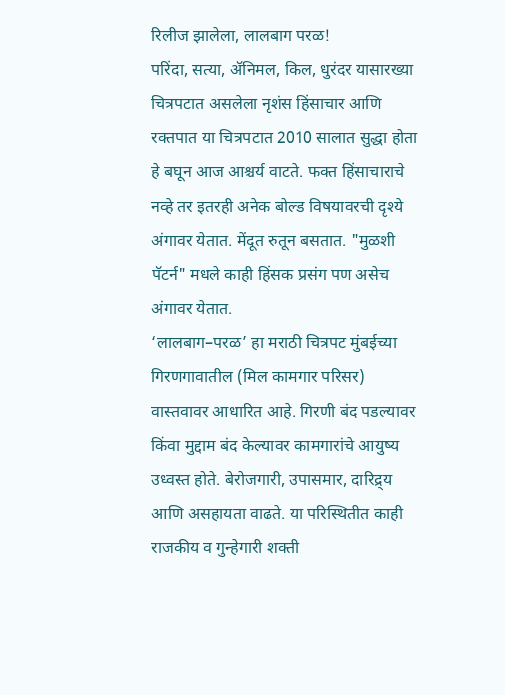रिलीज झालेला, लालबाग परळ!
परिंदा, सत्या, ॲनिमल, किल, धुरंदर यासारख्या चित्रपटात असलेला नृशंस हिंसाचार आणि रक्तपात या चित्रपटात 2010 सालात सुद्धा होता हे बघून आज आश्चर्य वाटते. फक्त हिंसाचाराचे नव्हे तर इतरही अनेक बोल्ड विषयावरची दृश्ये अंगावर येतात. मेंदूत रुतून बसतात. "मुळशी पॅटर्न" मधले काही हिंसक प्रसंग पण असेच अंगावर येतात.
‘लालबाग–परळ’ हा मराठी चित्रपट मुंबईच्या गिरणगावातील (मिल कामगार परिसर) वास्तवावर आधारित आहे. गिरणी बंद पडल्यावर किंवा मुद्दाम बंद केल्यावर कामगारांचे आयुष्य उध्वस्त होते. बेरोजगारी, उपासमार, दारिद्र्य आणि असहायता वाढते. या परिस्थितीत काही राजकीय व गुन्हेगारी शक्ती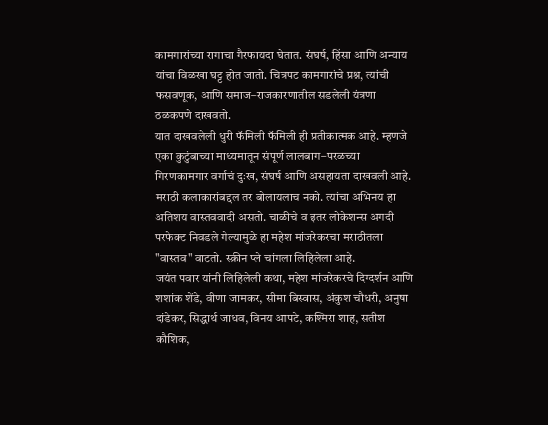कामगारांच्या रागाचा गैरफायदा घेतात. संघर्ष, हिंसा आणि अन्याय यांचा विळखा घट्ट होत जातो. चित्रपट कामगारांचे प्रश्न, त्यांची फसवणूक, आणि समाज–राजकारणातील सडलेली यंत्रणा ठळकपणे दाखवतो.
यात दाखवलेली धुरी फॅमिली फॅमिली ही प्रतीकात्मक आहे. म्हणजे एका कुटुंबाच्या माध्यमातून संपूर्ण लालबाग–परळच्या गिरणकामगार वर्गाचं दुःख, संघर्ष आणि असहायता दाखवली आहे.
मराठी कलाकारांबद्दल तर बोलायलाच नको. त्यांचा अभिनय हा अतिशय वास्तववादी असतो. चाळीचे व इतर लोकेशन्स अगदी परफेक्ट निवडले गेल्यामुळे हा महेश मांजरेकरचा मराठीतला "वास्तव" वाटतो. स्क्रीन प्ले चांगला लिहिलेला आहे.
जयंत पवार यांनी लिहिलेली कथा, महेश मांजरेकरचे दिग्दर्शन आणि शशांक शेंडे, वीणा जामकर, सीमा बिस्वास, अंकुश चौधरी, अनुषा दांडेकर, सिद्धार्थ जाधव, विनय आपटे, कश्मिरा शाह, सतीश कौशिक,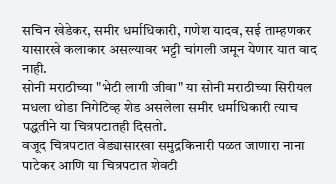सचिन खेडेकर, समीर धर्माधिकारी, गणेश यादव, सई ताम्हणकर यासारखे कलाकार असल्यावर भट्टी चांगली जमून येणार यात वाद नाही.
सोनी मराठीच्या "भेटी लागी जीवा" या सोनी मराठीच्या सिरीयल मधला थोडा निगेटिव्ह शेड असलेला समीर धर्माधिकारी त्याच पद्धतीने या चित्रपटातही दिसतो.
वजूद चित्रपटात वेड्यासारखा समुद्रकिनारी पळत जाणारा नाना पाटेकर आणि या चित्रपटात शेवटी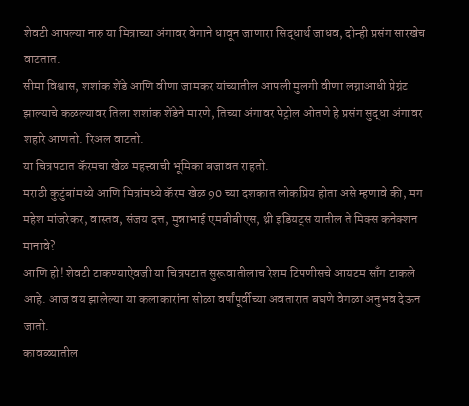शेवटी आपल्या नारु या मित्राच्या अंगावर वेगाने धावून जाणारा सिद्धार्थ जाधव, दोन्ही प्रसंग सारखेच वाटतात.
सीमा विश्वास, शशांक शेंडे आणि वीणा जामकर यांच्यातील आपली मुलगी वीणा लग्नाआधी प्रेग्नंट झाल्याचे कळल्यावर तिला शशांक शेंडेने मारणे, तिच्या अंगावर पेट्रोल ओतणे हे प्रसंग सुद्धा अंगावर शहारे आणतो. रिअल वाटतो.
या चित्रपटात कॅरमचा खेळ महत्त्वाची भूमिका बजावत राहतो.
मराठी कुटुंबांमध्ये आणि मित्रांमध्ये कॅरम खेळ 90 च्या दशकात लोकप्रिय होता असे म्हणावे की, मग महेश मांजरेकर, वास्तव, संजय दत्त, मुन्नाभाई एमबीबीएस, थ्री इडियट्स यातील ते मिक्स कनेक्शन मानावे?
आणि हो! शेवटी टाकण्याऐवजी या चित्रपटात सुरूवातीलाच रेशम टिपणीसचे आयटम साँग टाकले आहे. आज वय झालेल्या या कलाकारांना सोळा वर्षांपूर्वीच्या अवतारात बघणे वेगळा अनुभव देऊन जातो.
कावळ्यातील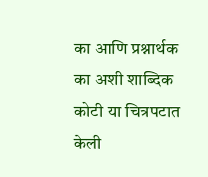का आणि प्रश्नार्थक का अशी शाब्दिक कोटी या चित्रपटात केली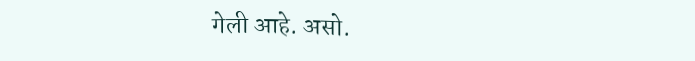गेली आहे. असो.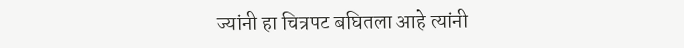ज्यांनी हा चित्रपट बघितला आहे त्यांनी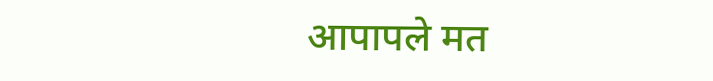आपापले मत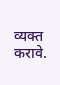व्यक्त करावे.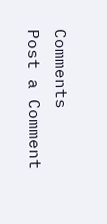Comments
Post a Comment